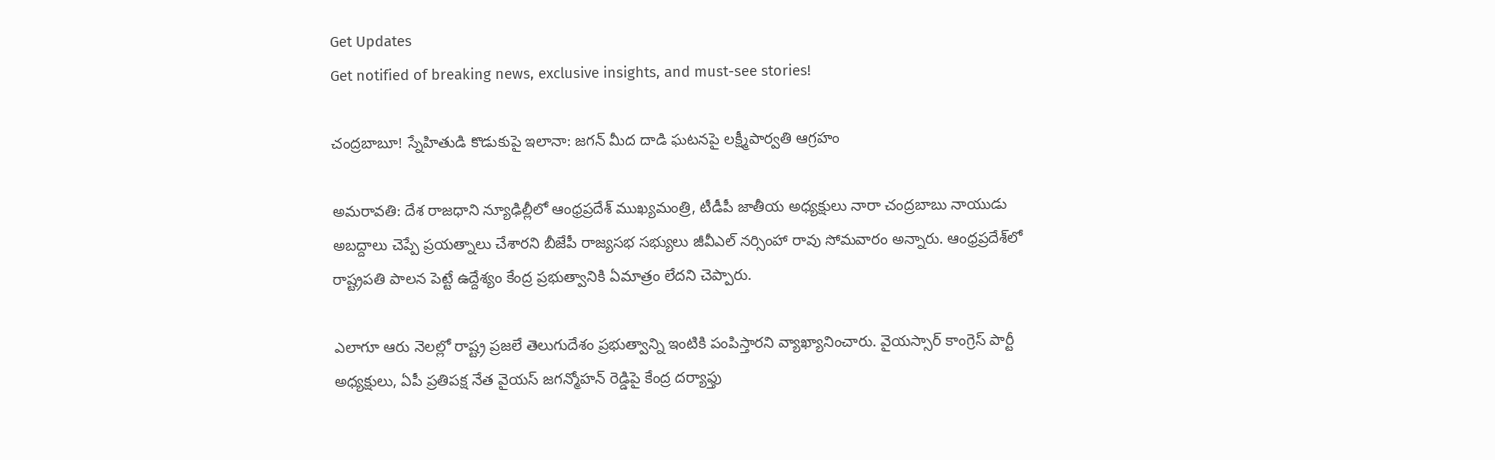Get Updates
Get notified of breaking news, exclusive insights, and must-see stories!

చంద్రబాబూ! స్నేహితుడి కొడుకుపై ఇలానా: జగన్ మీద దాడి ఘటనపై లక్ష్మీపార్వతి ఆగ్రహం

అమరావతి: దేశ రాజధాని న్యూఢిల్లీలో ఆంధ్రప్రదేశ్ ముఖ్యమంత్రి, టీడీపీ జాతీయ అధ్యక్షులు నారా చంద్రబాబు నాయుడు అబద్దాలు చెప్పే ప్రయత్నాలు చేశారని బీజేపీ రాజ్యసభ సభ్యులు జీవీఎల్ నర్సింహా రావు సోమవారం అన్నారు. ఆంధ్రప్రదేశ్‌లో రాష్ట్రపతి పాలన పెట్టే ఉద్దేశ్యం కేంద్ర ప్రభుత్వానికి ఏమాత్రం లేదని చెప్పారు.

ఎలాగూ ఆరు నెలల్లో రాష్ట్ర ప్రజలే తెలుగుదేశం ప్రభుత్వాన్ని ఇంటికి పంపిస్తారని వ్యాఖ్యానించారు. వైయస్సార్ కాంగ్రెస్ పార్టీ అధ్యక్షులు, ఏపీ ప్రతిపక్ష నేత వైయస్ జగన్మోహన్ రెడ్డిపై కేంద్ర దర్యాఫ్తు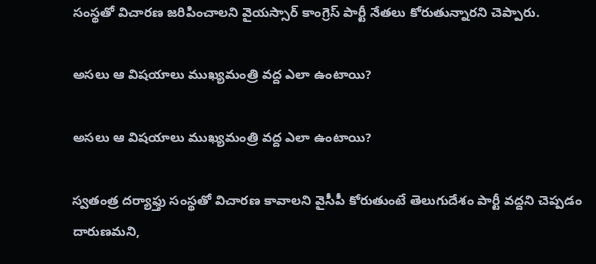సంస్థతో విచారణ జరిపించాలని వైయస్సార్ కాంగ్రెస్ పార్టీ నేతలు కోరుతున్నారని చెప్పారు.

అసలు ఆ విషయాలు ముఖ్యమంత్రి వద్ద ఎలా ఉంటాయి?

అసలు ఆ విషయాలు ముఖ్యమంత్రి వద్ద ఎలా ఉంటాయి?

స్వతంత్ర దర్యాఫ్తు సంస్థతో విచారణ కావాలని వైసీపీ కోరుతుంటే తెలుగుదేశం పార్టీ వద్దని చెప్పడం దారుణమని,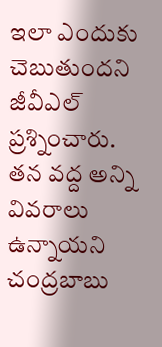ఇలా ఎందుకు చెబుతుందని జీవీఎల్ ప్రశ్నించారు. తన వద్ద అన్ని వివరాలు ఉన్నాయని చంద్రబాబు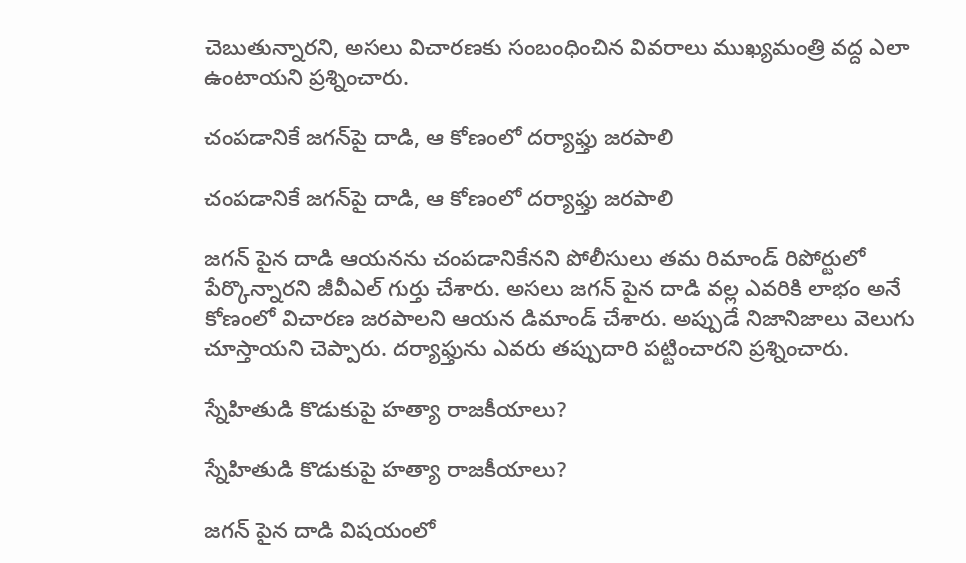చెబుతున్నారని, అసలు విచారణకు సంబంధించిన వివరాలు ముఖ్యమంత్రి వద్ద ఎలా ఉంటాయని ప్రశ్నించారు.

చంపడానికే జగన్‌పై దాడి, ఆ కోణంలో దర్యాఫ్తు జరపాలి

చంపడానికే జగన్‌పై దాడి, ఆ కోణంలో దర్యాఫ్తు జరపాలి

జగన్ పైన దాడి ఆయనను చంపడానికేనని పోలీసులు తమ రిమాండ్ రిపోర్టులో పేర్కొన్నారని జీవీఎల్ గుర్తు చేశారు. అసలు జగన్ పైన దాడి వల్ల ఎవరికి లాభం అనే కోణంలో విచారణ జరపాలని ఆయన డిమాండ్ చేశారు. అప్పుడే నిజానిజాలు వెలుగు చూస్తాయని చెప్పారు. దర్యాఫ్తును ఎవరు తప్పుదారి పట్టించారని ప్రశ్నించారు.

స్నేహితుడి కొడుకుపై హత్యా రాజకీయాలు?

స్నేహితుడి కొడుకుపై హత్యా రాజకీయాలు?

జగన్ పైన దాడి విషయంలో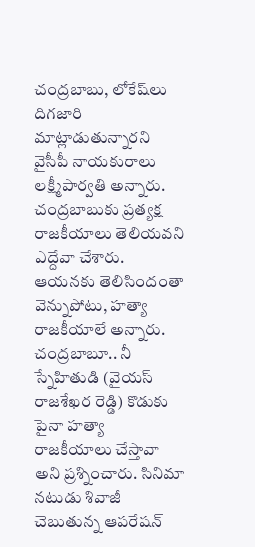చంద్రబాబు, లోకేష్‌లు దిగజారి మాట్లాడుతున్నారని వైసీపీ నాయకురాలు లక్ష్మీపార్వతి అన్నారు. చంద్రబాబుకు ప్రత్యక్ష రాజకీయాలు తెలియవని ఎద్దేవా చేశారు. ఆయనకు తెలిసిందంతా వెన్నుపోటు, హత్యా రాజకీయాలే అన్నారు. చంద్రబాబూ.. నీ స్నేహితుడి (వైయస్ రాజశేఖర రెడ్డి) కొడుకు పైనా హత్యా రాజకీయాలు చేస్తావా అని ప్రశ్నించారు. సినిమా నటుడు శివాజీ చెబుతున్న ఆపరేషన్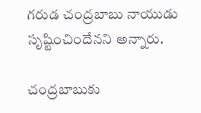గరుడ చంద్రబాబు నాయుడు సృష్టించిందేనని అన్నారు.

చంద్రబాబుకు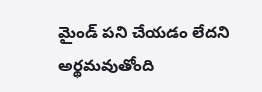మైండ్ పని చేయడం లేదని అర్థమవుతోంది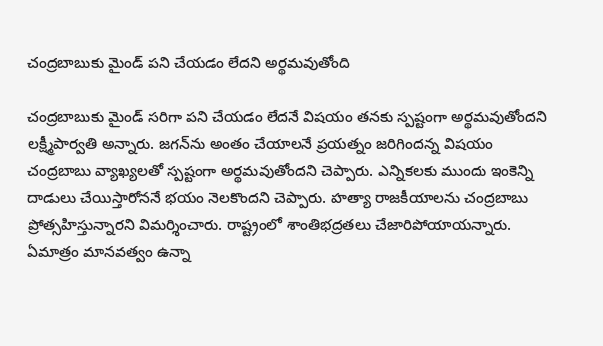చంద్రబాబుకు మైండ్ పని చేయడం లేదని అర్థమవుతోంది

చంద్రబాబుకు మైండ్ సరిగా పని చేయడం లేదనే విషయం తనకు స్పష్టంగా అర్థమవుతోందని లక్ష్మీపార్వతి అన్నారు. జగన్‌ను అంతం చేయాలనే ప్రయత్నం జరిగిందన్న విషయం చంద్రబాబు వ్యాఖ్యలతో స్పష్టంగా అర్థమవుతోందని చెప్పారు. ఎన్నికలకు ముందు ఇంకెన్ని దాడులు చేయిస్తారోననే భయం నెలకొందని చెప్పారు. హత్యా రాజకీయాలను చంద్రబాబు ప్రోత్సహిస్తున్నారని విమర్శించారు. రాష్ట్రంలో శాంతిభద్రతలు చేజారిపోయాయన్నారు. ఏమాత్రం మానవత్వం ఉన్నా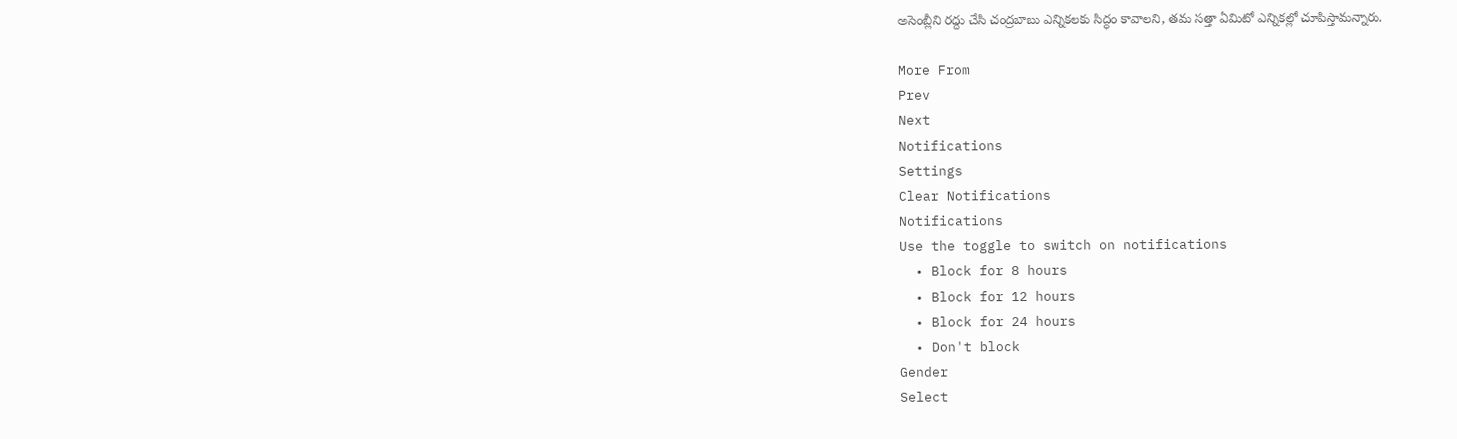అసెంబ్లీని రద్దు చేసి చంద్రబాబు ఎన్నికలకు సిద్ధం కావాలని, తమ సత్తా ఏమిటో ఎన్నికల్లో చూపిస్తామన్నారు.

More From
Prev
Next
Notifications
Settings
Clear Notifications
Notifications
Use the toggle to switch on notifications
  • Block for 8 hours
  • Block for 12 hours
  • Block for 24 hours
  • Don't block
Gender
Select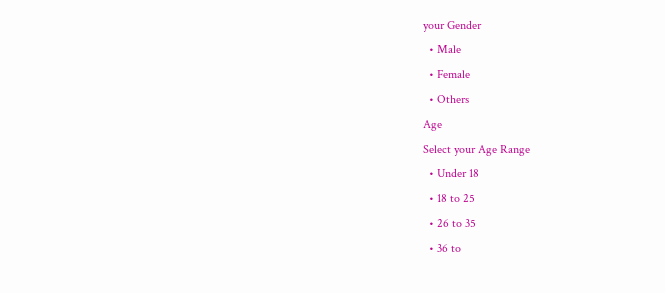your Gender
  • Male
  • Female
  • Others
Age
Select your Age Range
  • Under 18
  • 18 to 25
  • 26 to 35
  • 36 to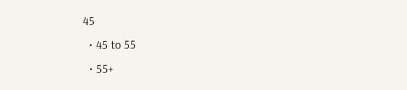45
  • 45 to 55
  • 55+